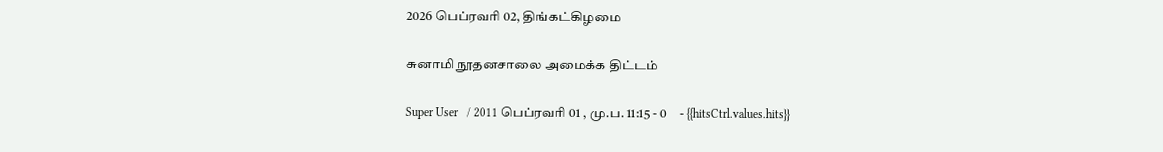2026 பெப்ரவரி 02, திங்கட்கிழமை

சுனாமி நூதனசாலை அமைக்க திட்டம்

Super User   / 2011 பெப்ரவரி 01 , மு.ப. 11:15 - 0     - {{hitsCtrl.values.hits}}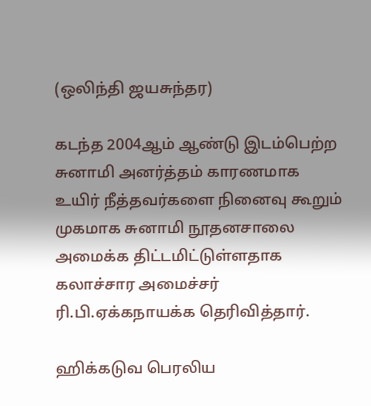(ஒலிந்தி ஜயசுந்தர)

கடந்த 2004ஆம் ஆண்டு இடம்பெற்ற சுனாமி அனர்த்தம் காரணமாக உயிர் நீத்தவர்களை நினைவு கூறும் முகமாக சுனாமி நூதனசாலை அமைக்க திட்டமிட்டுள்ளதாக கலாச்சார அமைச்சர் ரி.பி.ஏக்கநாயக்க தெரிவித்தார்.

ஹிக்கடுவ பெரலிய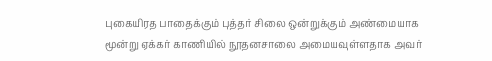புகையிரத பாதைக்கும் புத்தர் சிலை ஒன்றுக்கும் அண்மையாக மூன்று ஏக்கர் காணியில் நூதனசாலை அமையவுள்ளதாக அவர்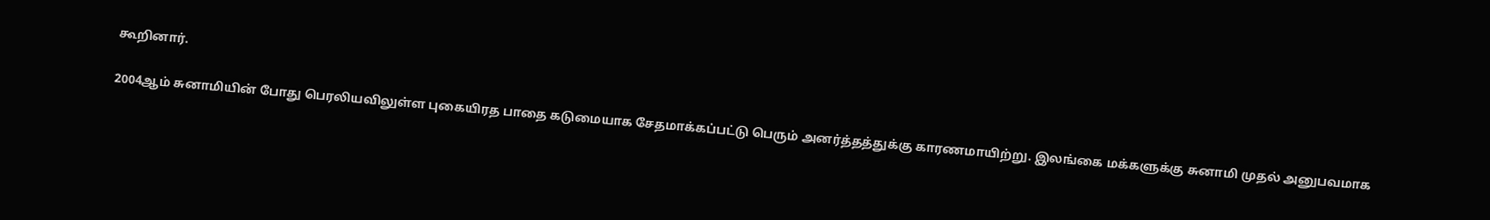கூறினார்.

2004ஆம் சுனாமியின் போது பெரலியவிலுள்ள புகையிரத பாதை கடுமையாக சேதமாக்கப்பட்டு பெரும் அனர்த்தத்துக்கு காரணமாயிற்று. இலங்கை மக்களுக்கு சுனாமி முதல் அனுபவமாக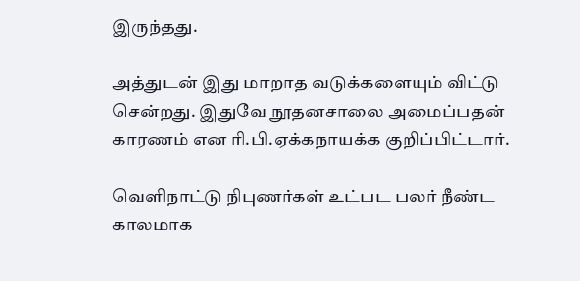இருந்தது.

அத்துடன் இது மாறாத வடுக்களையும் விட்டு சென்றது. இதுவே நூதனசாலை அமைப்பதன் காரணம் என ரி.பி.ஏக்கநாயக்க குறிப்பிட்டார்.

வெளிநாட்டு நிபுணர்கள் உட்பட பலர் நீண்ட காலமாக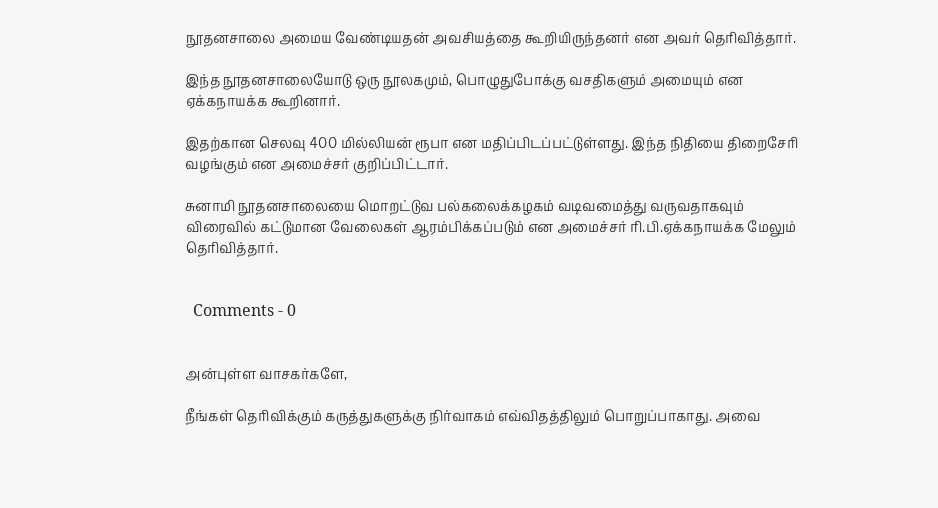நூதனசாலை அமைய வேண்டியதன் அவசியத்தை கூறியிருந்தனர் என அவர் தெரிவித்தார்.

இந்த நூதனசாலையோடு ஒரு நூலகமும், பொழுதுபோக்கு வசதிகளும் அமையும் என ஏக்கநாயக்க கூறினார்.

இதற்கான செலவு 400 மில்லியன் ரூபா என மதிப்பிடப்பட்டுள்ளது. இந்த நிதியை திறைசேரி வழங்கும் என அமைச்சர் குறிப்பிட்டார்.

சுனாமி நூதனசாலையை மொறட்டுவ பல்கலைக்கழகம் வடிவமைத்து வருவதாகவும் விரைவில் கட்டுமான வேலைகள் ஆரம்பிக்கப்படும் என அமைச்சர் ரி.பி.ஏக்கநாயக்க மேலும் தெரிவித்தார்.


  Comments - 0


அன்புள்ள வாசகர்களே,

நீங்கள் தெரிவிக்கும் கருத்துகளுக்கு நிர்வாகம் எவ்விதத்திலும் பொறுப்பாகாது. அவை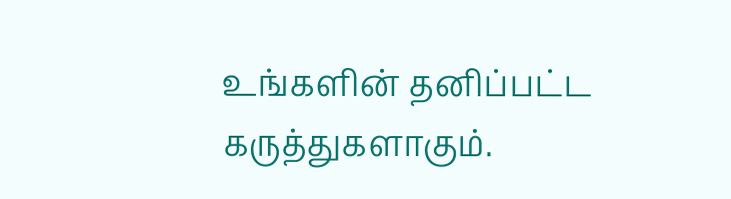உங்களின் தனிப்பட்ட கருத்துகளாகும்.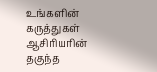உங்களின் கருத்துகள் ஆசிரியரின் தகுந்த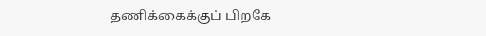தணிக்கைக்குப் பிறகே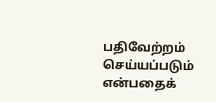பதிவேற்றம் செய்யப்படும் என்பதைக்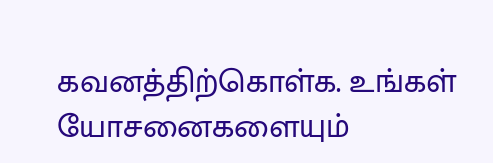கவனத்திற்கொள்க. உங்கள் யோசனைகளையும்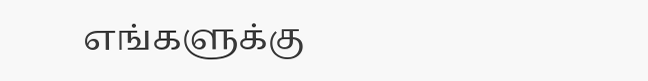எங்களுக்கு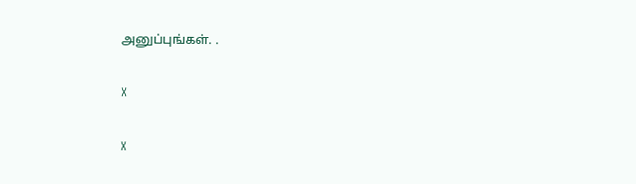அனுப்புங்கள். .

X

X